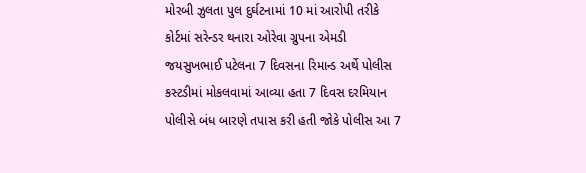મોરબી ઝુલતા પુલ દુર્ઘટનામાં 10 માં આરોપી તરીકે કોર્ટમાં સરેન્ડર થનારા ઓરેવા ગ્રુપના એમડી જયસુખભાઈ પટેલના 7 દિવસના રિમાન્ડ અર્થે પોલીસ કસ્ટડીમાં મોકલવામાં આવ્યા હતા 7 દિવસ દરમિયાન પોલીસે બંધ બારણે તપાસ કરી હતી જોકે પોલીસ આ 7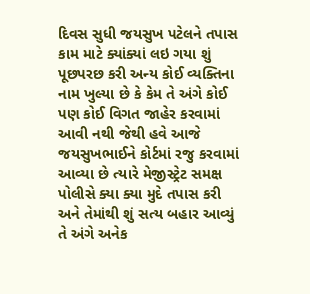દિવસ સુધી જયસુખ પટેલને તપાસ કામ માટે ક્યાંક્યાં લઇ ગયા શું પૂછપરછ કરી અન્ય કોઈ વ્યક્તિના નામ ખુલ્યા છે કે કેમ તે અંગે કોઈ પણ કોઈ વિગત જાહેર કરવામાં આવી નથી જેથી હવે આજે જયસુખભાઈને કોર્ટમાં રજુ કરવામાં આવ્યા છે ત્યારે મેજીસ્ટ્રેટ સમક્ષ પોલીસે ક્યા ક્યા મુદે તપાસ કરી અને તેમાંથી શું સત્ય બહાર આવ્યું તે અંગે અનેક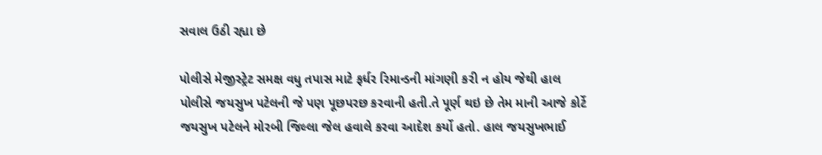સવાલ ઉઠી રહ્યા છે

પોલીસે મેજીસ્ટ્રેટ સમક્ષ વધુ તપાસ માટે ફર્ધર રિમાન્ડની માંગણી કરી ન હોય જેથી હાલ પોલીસે જયસુખ પટેલની જે પણ પૂછપરછ કરવાની હતી.તે પૂર્ણ થઇ છે તેમ માની આજે કોર્ટે જયસુખ પટેલને મોરબી જિલ્લા જેલ હવાલે કરવા આદેશ કર્યો હતો. હાલ જયસુખભાઈ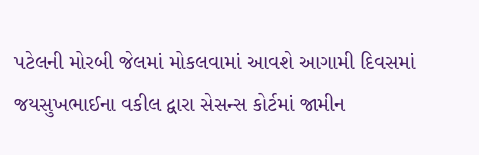પટેલની મોરબી જેલમાં મોકલવામાં આવશે આગામી દિવસમાં જયસુખભાઈના વકીલ દ્વારા સેસન્સ કોર્ટમાં જામીન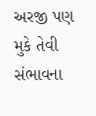અરજી પણ મુકે તેવી સંભાવના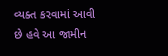વ્યક્ત કરવામાં આવી છે હવે આ જામીન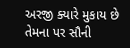અરજી ક્યારે મુકાય છે તેમના પર સૌની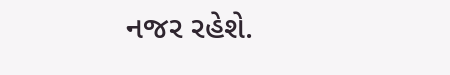નજર રહેશે.